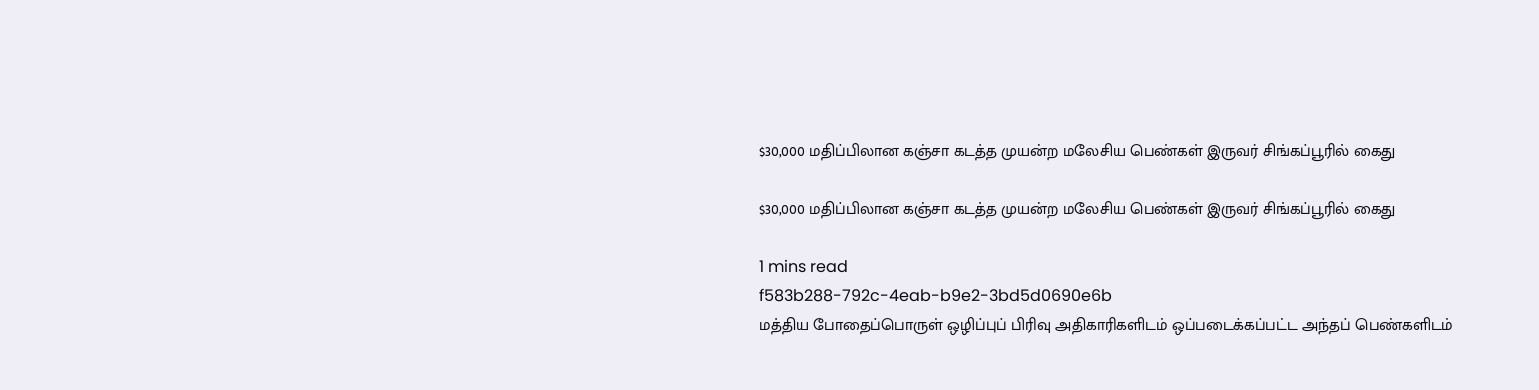$30,000 மதிப்பிலான கஞ்சா கடத்த முயன்ற மலேசிய பெண்கள் இருவர் சிங்கப்பூரில் கைது

$30,000 மதிப்பிலான கஞ்சா கடத்த முயன்ற மலேசிய பெண்கள் இருவர் சிங்கப்பூரில் கைது

1 mins read
f583b288-792c-4eab-b9e2-3bd5d0690e6b
மத்திய போதைப்பொருள் ஒழிப்புப் பிரிவு அதிகாரிகளிடம் ஒப்படைக்கப்பட்ட அந்தப் பெண்களிடம்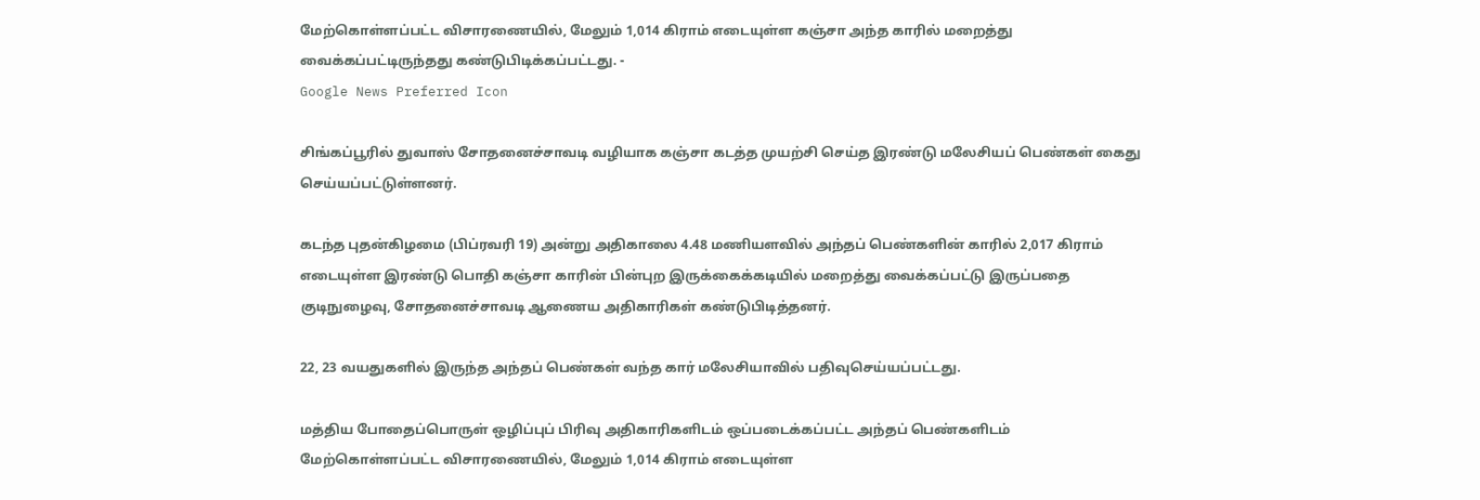மேற்கொள்ளப்பட்ட விசாரணையில், மேலும் 1,014 கிராம் எடையுள்ள கஞ்சா அந்த காரில் மறைத்து வைக்கப்பட்டிருந்தது கண்டுபிடிக்கப்பட்டது. -
Google News Preferred Icon

சிங்கப்பூரில் துவாஸ் சோதனைச்சாவடி வழியாக கஞ்சா கடத்த முயற்சி செய்த இரண்டு மலேசியப் பெண்கள் கைது செய்யப்பட்டுள்ளனர்.

கடந்த புதன்கிழமை (பிப்ரவரி 19) அன்று அதிகாலை 4.48 மணியளவில் அந்தப் பெண்களின் காரில் 2,017 கிராம் எடையுள்ள இரண்டு பொதி கஞ்சா காரின் பின்புற இருக்கைக்கடியில் மறைத்து வைக்கப்பட்டு இருப்பதை குடிநுழைவு, சோதனைச்சாவடி ஆணைய அதிகாரிகள் கண்டுபிடித்தனர்.

22, 23 வயதுகளில் இருந்த அந்தப் பெண்கள் வந்த கார் மலேசியாவில் பதிவுசெய்யப்பட்டது.

மத்திய போதைப்பொருள் ஒழிப்புப் பிரிவு அதிகாரிகளிடம் ஒப்படைக்கப்பட்ட அந்தப் பெண்களிடம் மேற்கொள்ளப்பட்ட விசாரணையில், மேலும் 1,014 கிராம் எடையுள்ள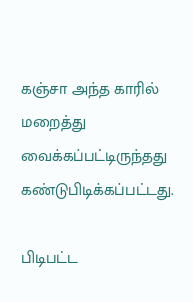கஞ்சா அந்த காரில் மறைத்து வைக்கப்பட்டிருந்தது கண்டுபிடிக்கப்பட்டது.

பிடிபட்ட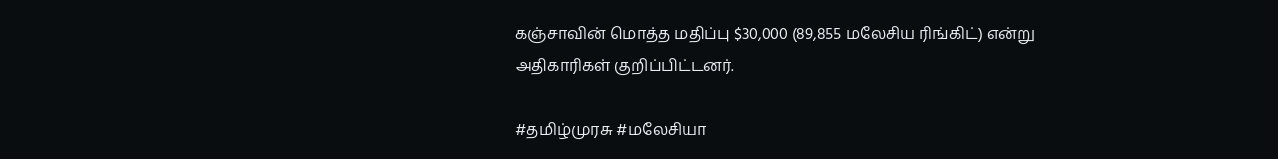கஞ்சாவின் மொத்த மதிப்பு $30,000 (89,855 மலேசிய ரிங்கிட்) என்று அதிகாரிகள் குறிப்பிட்டனர்.

#தமிழ்முரசு #மலேசியா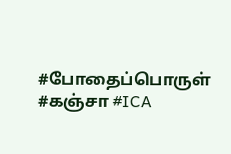#போதைப்பொருள் #கஞ்சா #ICA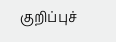குறிப்புச்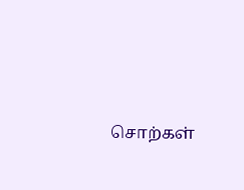சொற்கள்